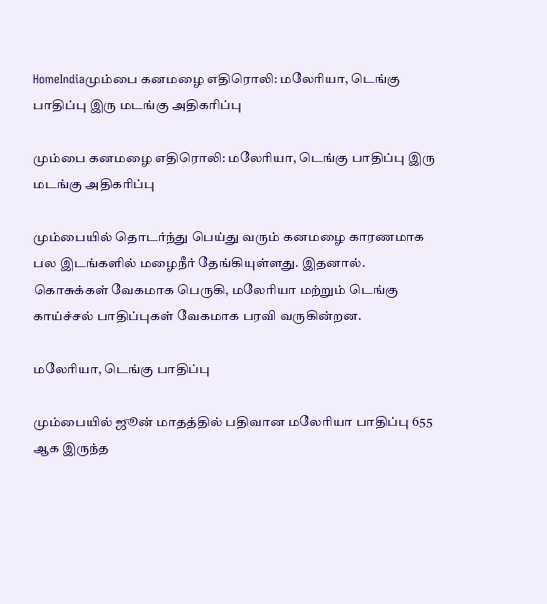HomeIndiaமும்பை கனமழை எதிரொலி: மலேரியா, டெங்கு பாதிப்பு இரு மடங்கு அதிகரிப்பு

மும்பை கனமழை எதிரொலி: மலேரியா, டெங்கு பாதிப்பு இரு மடங்கு அதிகரிப்பு

மும்பையில் தொடர்ந்து பெய்து வரும் கனமழை காரணமாக பல இடங்களில் மழைநீர் தேங்கியுள்ளது. இதனால். கொசுக்கள் வேகமாக பெருகி, மலேரியா மற்றும் டெங்கு காய்ச்சல் பாதிப்புகள் வேகமாக பரவி வருகின்றன.

மலேரியா, டெங்கு பாதிப்பு

மும்பையில் ஜூன் மாதத்தில் பதிவான மலேரியா பாதிப்பு 655 ஆக இருந்த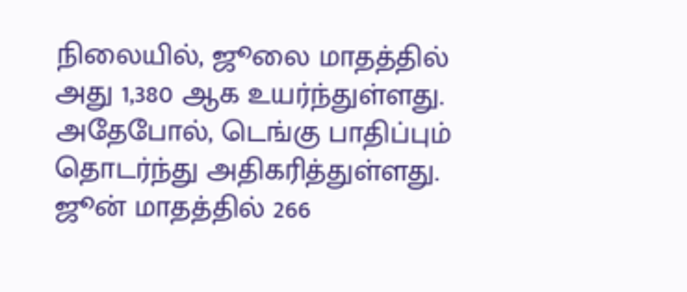நிலையில், ஜூலை மாதத்தில் அது 1,380 ஆக உயர்ந்துள்ளது. அதேபோல், டெங்கு பாதிப்பும் தொடர்ந்து அதிகரித்துள்ளது. ஜூன் மாதத்தில் 266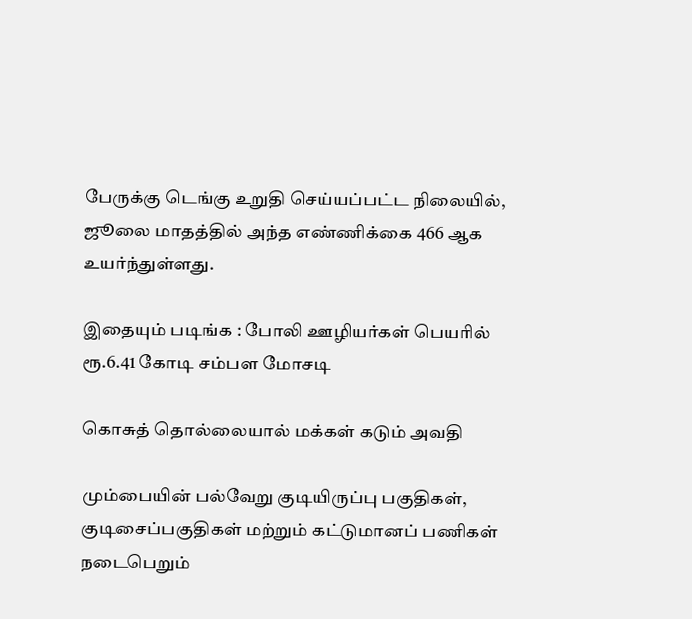பேருக்கு டெங்கு உறுதி செய்யப்பட்ட நிலையில், ஜூலை மாதத்தில் அந்த எண்ணிக்கை 466 ஆக உயர்ந்துள்ளது.

இதையும் படிங்க : போலி ஊழியர்கள் பெயரில் ரூ.6.41 கோடி சம்பள மோசடி

கொசுத் தொல்லையால் மக்கள் கடும் அவதி

மும்பையின் பல்வேறு குடியிருப்பு பகுதிகள், குடிசைப்பகுதிகள் மற்றும் கட்டுமானப் பணிகள் நடைபெறும்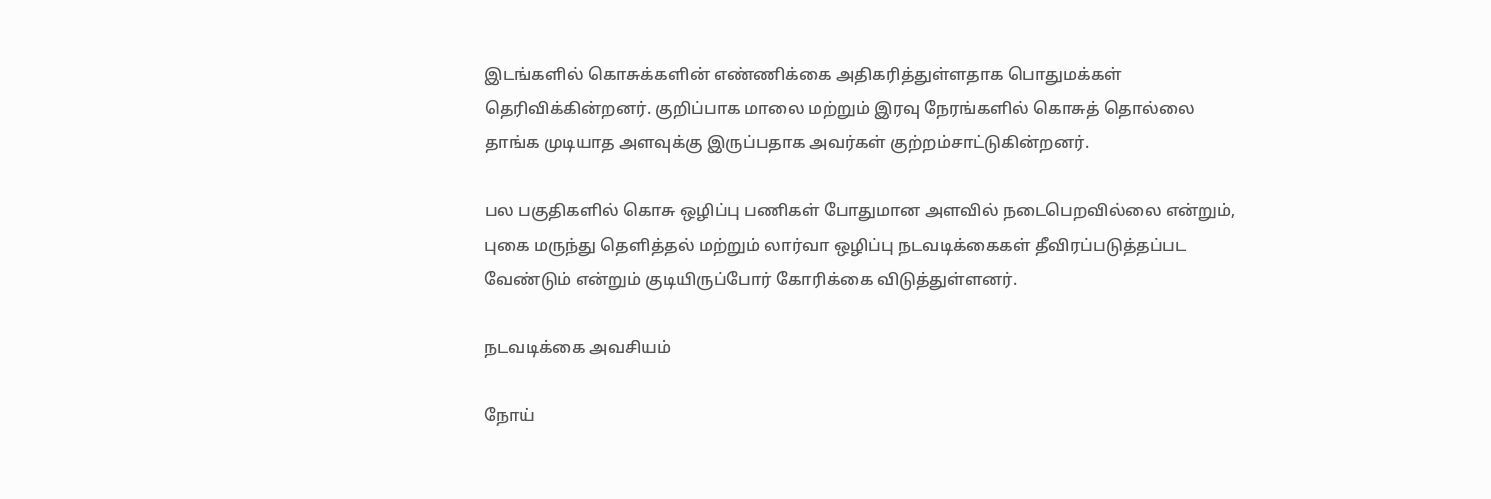இடங்களில் கொசுக்களின் எண்ணிக்கை அதிகரித்துள்ளதாக பொதுமக்கள் தெரிவிக்கின்றனர். குறிப்பாக மாலை மற்றும் இரவு நேரங்களில் கொசுத் தொல்லை தாங்க முடியாத அளவுக்கு இருப்பதாக அவர்கள் குற்றம்சாட்டுகின்றனர்.

பல பகுதிகளில் கொசு ஒழிப்பு பணிகள் போதுமான அளவில் நடைபெறவில்லை என்றும், புகை மருந்து தெளித்தல் மற்றும் லார்வா ஒழிப்பு நடவடிக்கைகள் தீவிரப்படுத்தப்பட வேண்டும் என்றும் குடியிருப்போர் கோரிக்கை விடுத்துள்ளனர்.

நடவடிக்கை அவசியம்

நோய்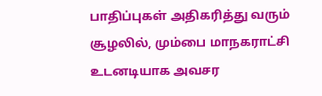பாதிப்புகள் அதிகரித்து வரும் சூழலில், மும்பை மாநகராட்சி உடனடியாக அவசர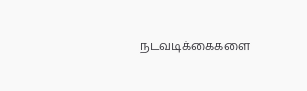நடவடிக்கைகளை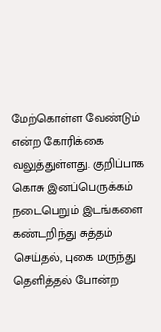மேற்கொள்ள வேண்டும் என்ற கோரிக்கை வலுத்துள்ளது. குறிப்பாக கொசு இனப்பெருக்கம் நடைபெறும் இடங்களை கண்டறிந்து சுத்தம் செய்தல், புகை மருந்து தெளித்தல் போன்ற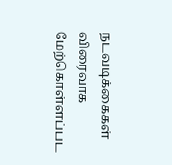நடவடிக்கைகள் விரைவாக மேற்கொள்ளப்பட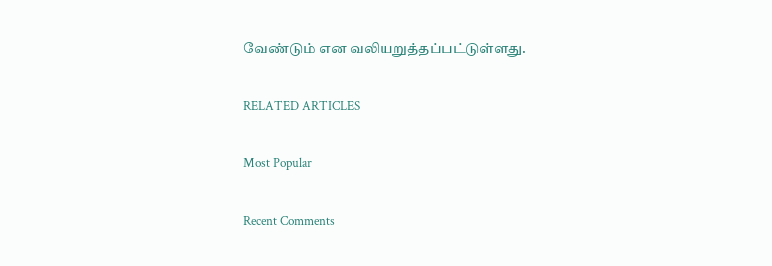வேண்டும் என வலியறுத்தப்பட்டுள்ளது.

RELATED ARTICLES

Most Popular

Recent Comments